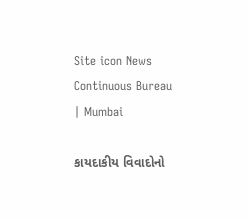Site icon News Continuous Bureau | Mumbai

કાયદાકીય વિવાદોનો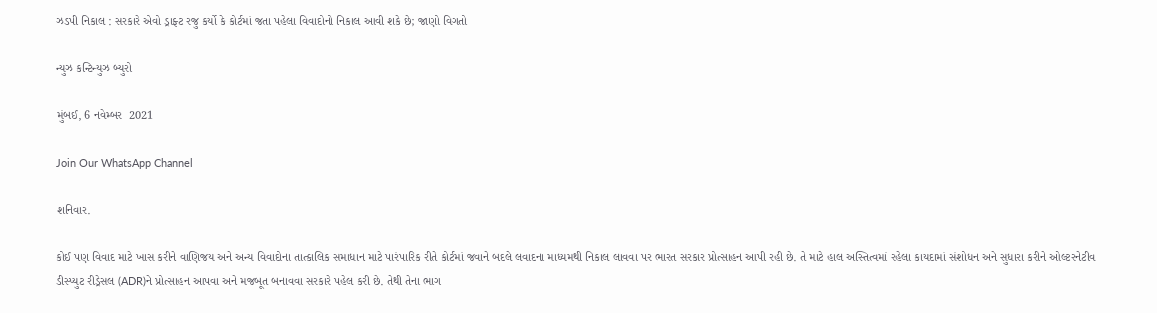ઝડપી નિકાલ : સરકારે એવો ડ્રાફ્ટ રજુ કર્યો કે કોર્ટમાં જતા પહેલા વિવાદોનો નિકાલ આવી શકે છે; જાણો વિગતો

ન્યુઝ કન્ટિન્યુઝ બ્યુરો

મુંબઈ, 6 નવેમ્બર  2021

Join Our WhatsApp Channel

શનિવાર.

કોઈ પણ વિવાદ માટે ખાસ કરીને વાણિજય અને અન્ય વિવાદોના તાત્કાલિક સમાધાન માટે પારંપારિક રીતે કોર્ટમાં જવાને બદલે લવાદના માધ્યમથી નિકાલ લાવવા પર ભારત સરકાર પ્રોત્સાહન આપી રહી છે. તે માટે હાલ અસ્તિત્વમાં રહેલા કાયદામાં સંશોધન અને સુધારા કરીને ઓલ્ટરનેટીવ ડીસ્પ્યુટ રીડ્રેસલ (ADR)ને પ્રોત્સાહન આપવા અને મજબૂત બનાવવા સરકારે પહેલ કરી છે. તેથી તેના ભાગ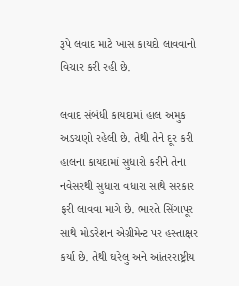રૂપે લવાદ માટે ખાસ કાયદો લાવવાનો વિચાર કરી રહી છે.

લવાદ સંબંધી કાયદામાં હાલ અમુક અડચણો રહેલી છે. તેથી તેને દૂર કરી હાલના કાયદામાં સુધારો કરીને તેના નવેસરથી સુધારા વધારા સાથે સરકાર ફરી લાવવા માગે છે. ભારતે સિંગાપૂર સાથે મોડરેશન એગ્રીમેન્ટ પર હસ્તાક્ષર કર્યા છે. તેથી ઘરેલુ અને આંતરરાષ્ટ્રીય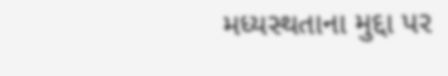મધ્યસ્થતાના મુદ્દા પર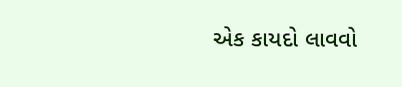એક કાયદો લાવવો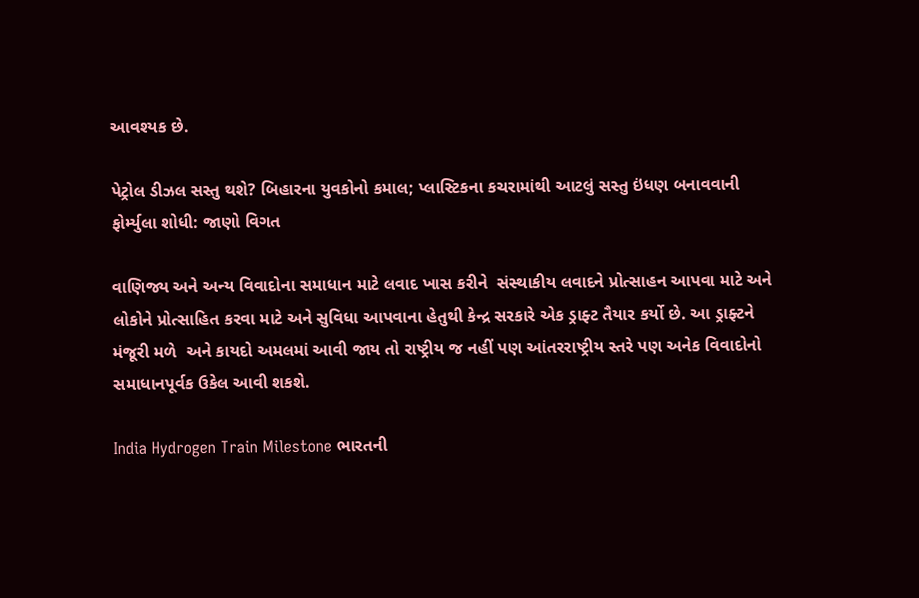આવશ્યક છે.

પેટ્રોલ ડીઝલ સસ્તુ થશે? બિહારના યુવકોનો કમાલ; પ્લાસ્ટિકના કચરામાંથી આટલું સસ્તુ ઇંધણ બનાવવાની ફોર્મ્યુલા શોધી: જાણો વિગત

વાણિજ્ય અને અન્ય વિવાદોના સમાધાન માટે લવાદ ખાસ કરીને  સંસ્થાકીય લવાદને પ્રોત્સાહન આપવા માટે અને લોકોને પ્રોત્સાહિત કરવા માટે અને સુવિધા આપવાના હેતુથી કેન્દ્ર સરકારે એક ડ્રાફ્ટ તૈયાર કર્યો છે. આ ડ્રાફ્ટને મંજૂરી મળે  અને કાયદો અમલમાં આવી જાય તો રાષ્ટ્રીય જ નહીં પણ આંતરરાષ્ટ્રીય સ્તરે પણ અનેક વિવાદોનો સમાધાનપૂર્વક ઉકેલ આવી શકશે.

India Hydrogen Train Milestone ભારતની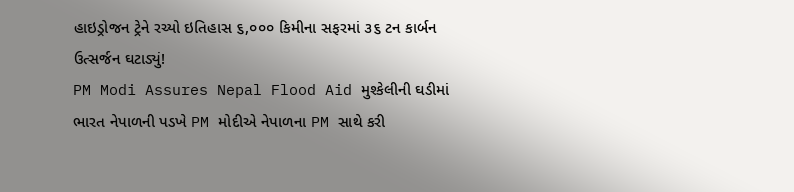હાઇડ્રોજન ટ્રેને રચ્યો ઇતિહાસ ૬,૦૦૦ કિમીના સફરમાં ૩૬ ટન કાર્બન ઉત્સર્જન ઘટાડ્યું!
PM Modi Assures Nepal Flood Aid મુશ્કેલીની ઘડીમાં ભારત નેપાળની પડખે PM મોદીએ નેપાળના PM સાથે કરી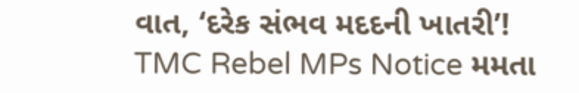વાત, ‘દરેક સંભવ મદદની ખાતરી’!
TMC Rebel MPs Notice મમતા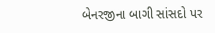બેનરજીના બાગી સાંસદો પર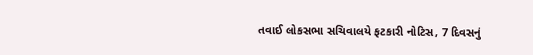તવાઈ લોકસભા સચિવાલયે ફટકારી નોટિસ, 7 દિવસનું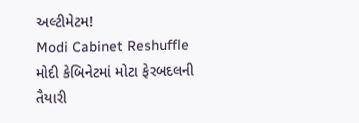અલ્ટીમેટમ!
Modi Cabinet Reshuffle મોદી કેબિનેટમાં મોટા ફેરબદલની તૈયારી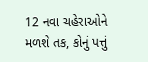12 નવા ચહેરાઓને મળશે તક, કોનું પત્તું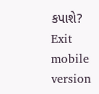કપાશે?
Exit mobile version